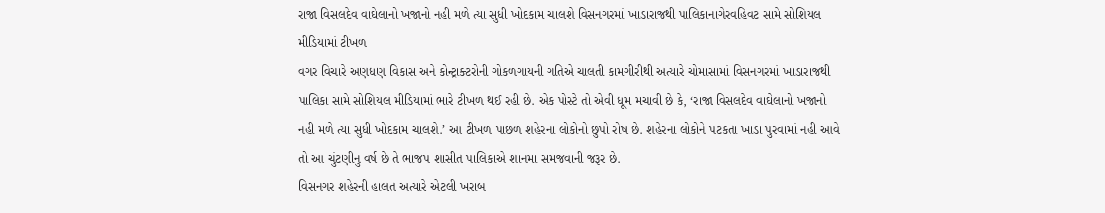રાજા વિસલદેવ વાઘેલાનો ખજાનો નહી મળે ત્યા સુધી ખોદકામ ચાલશે વિસનગરમાં ખાડારાજથી પાલિકાનાગેરવહિવટ સામે સોશિયલ મીડિયામાં ટીખળ
વગર વિચારે અણધણ વિકાસ અને કોન્ટ્રાક્ટરોની ગોકળગાયની ગતિએ ચાલતી કામગીરીથી અત્યારે ચોમાસામાં વિસનગરમાં ખાડારાજથી પાલિકા સામે સોશિયલ મીડિયામાં ભારે ટીખળ થઈ રહી છે. એક પોસ્ટે તો એવી ધૂમ મચાવી છે કે, ‘રાજા વિસલદેવ વાઘેલાનો ખજાનો નહી મળે ત્યા સુધી ખોદકામ ચાલશે.’ આ ટીખળ પાછળ શહેરના લોકોનો છુપો રોષ છે. શહેરના લોકોને પટકતા ખાડા પુરવામાં નહી આવે તો આ ચુંટણીનુ વર્ષ છે તે ભાજપ શાસીત પાલિકાએ શાનમા સમજવાની જરૂર છે.
વિસનગર શહેરની હાલત અત્યારે એટલી ખરાબ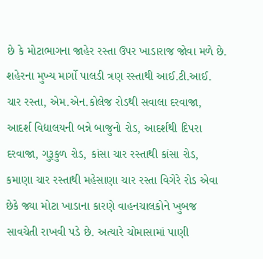છે કે મોટાભાગના જાહેર રસ્તા ઉપર ખાડારાજ જોવા મળે છે. શહેરના મુખ્ય માર્ગો પાલડી ત્રણ રસ્તાથી આઈ.ટી.આઈ. ચાર રસ્તા, એમ.એન.કોલેજ રોડથી સવાલા દરવાજા, આદર્શ વિદ્યાલયની બન્ને બાજુનો રોડ, આદર્શથી દિપરા દરવાજા, ગુરૂકુળ રોડ, કાંસા ચાર રસ્તાથી કાંસા રોડ, કમાણા ચાર રસ્તાથી મહેસાણા ચાર રસ્તા વિગેરે રોડ એવા છેકે જ્યા મોટા ખાડાના કારણે વાહનચાલકોને ખુબજ સાવચેતી રાખવી પડે છે. અત્યારે ચોમાસામાં પાણી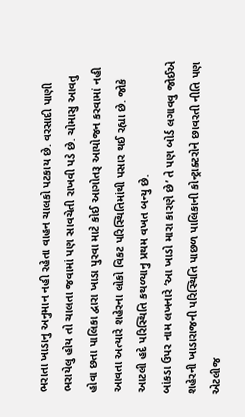ભરાતા ખાડાનુ અનુમાન નહી રહેતા વાહન ચાલકો પટકાય છે. વરસાદી પાણી ભરાયેલુ હોય તો ચાલતા જવામાં પણ સાવચેતી રાખવી પડે છે. ચોમાસુ આવતુ હોવા છતા પાલિકા દ્વારા ખાડા પુરવા માટે કોઈ આગોતરૂ આયોજન કરવામાં નહી આવતા અત્યારે શહેરના લોકો વિકટ પરિસ્થિતિમાંથી પસાર થઈ રહ્યા છે. જોકે આટલી હદે પરિસ્થિતિ કથળ્યાનુ પ્રથમ વખત બન્યુ છે.
બાંકડા ઉપર નામ લખનારે ‘આ ખાડો મારા કારણે છે’ તે પણ બોર્ડ લગાવવુ જોઈએ શહેરની ખાડારાજની પરિસ્થિતિ પાછળ પાલિકાની કોન્ટ્રાક્ટરોને છાવરતી નીતિ પણ એટલીજ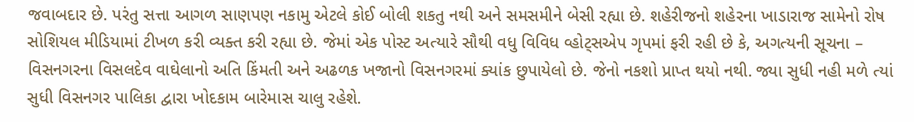જવાબદાર છે. પરંતુ સત્તા આગળ સાણપણ નકામુ એટલે કોઈ બોલી શકતુ નથી અને સમસમીને બેસી રહ્યા છે. શહેરીજનો શહેરના ખાડારાજ સામેનો રોષ સોશિયલ મીડિયામાં ટીખળ કરી વ્યક્ત કરી રહ્યા છે. જેમાં એક પોસ્ટ અત્યારે સૌથી વધુ વિવિધ વ્હોટ્સએપ ગૃપમાં ફરી રહી છે કે, અગત્યની સૂચના – વિસનગરના વિસલદેવ વાઘેલાનો અતિ કિંમતી અને અઢળક ખજાનો વિસનગરમાં ક્યાંક છુપાયેલો છે. જેનો નકશો પ્રાપ્ત થયો નથી. જ્યા સુધી નહી મળે ત્યાં સુધી વિસનગર પાલિકા દ્વારા ખોદકામ બારેમાસ ચાલુ રહેશે.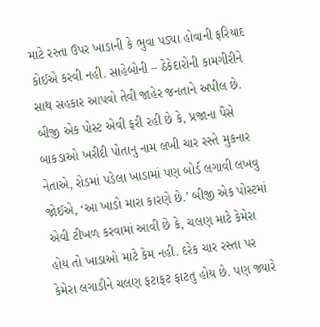માટે રસ્તા ઉપર ખાડાની કે ભુવા પડ્યા હોવાની ફરિયાદ કોઈએ કરવી નહી. સાહેબોની – ઠેકેદારોની કામગીરીને સાથ સહકાર આપવો તેવી જાહેર જનતાને અપીલ છે. બીજી એક પોસ્ટ એવી ફરી રહી છે કે, પ્રજાના પૈસે બાકડાઓ ખરીદી પોતાનુ નામ લખી ચાર રસ્તે મુકનાર નેતાએ, રોડમાં પડેલા ખાડામાં પણ બોર્ડ લગાવી લખવુ જોઈએ, ‘આ ખાડો મારા કારણે છે.’ બીજી એક પોસ્ટમાં એવી ટીખળ કરવામાં આવી છે કે, ચલણ માટે કેમેરા હોય તો ખાડાઓ માટે કેમ નહી. દરેક ચાર રસ્તા પર કેમેરા લગાડીને ચલણ ફટાફટ ફાટતુ હોય છે. પણ જ્યારે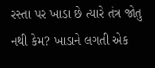રસ્તા પર ખાડા છે ત્યારે તંત્ર જોતુ નથી કેમ? ખાડાને લગતી એક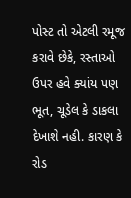પોસ્ટ તો એટલી રમૂજ કરાવે છેકે, રસ્તાઓ ઉપર હવે ક્યાંય પણ ભૂત, ચૂડેલ કે ડાકલા દેખાશે નહી. કારણ કે રોડ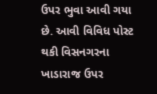ઉપર ભુવા આવી ગયા છે. આવી વિવિધ પોસ્ટ થકી વિસનગરના ખાડારાજ ઉપર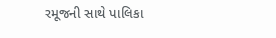રમૂજની સાથે પાલિકા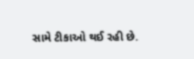સામે ટીકાઓ થઈ રહી છે.